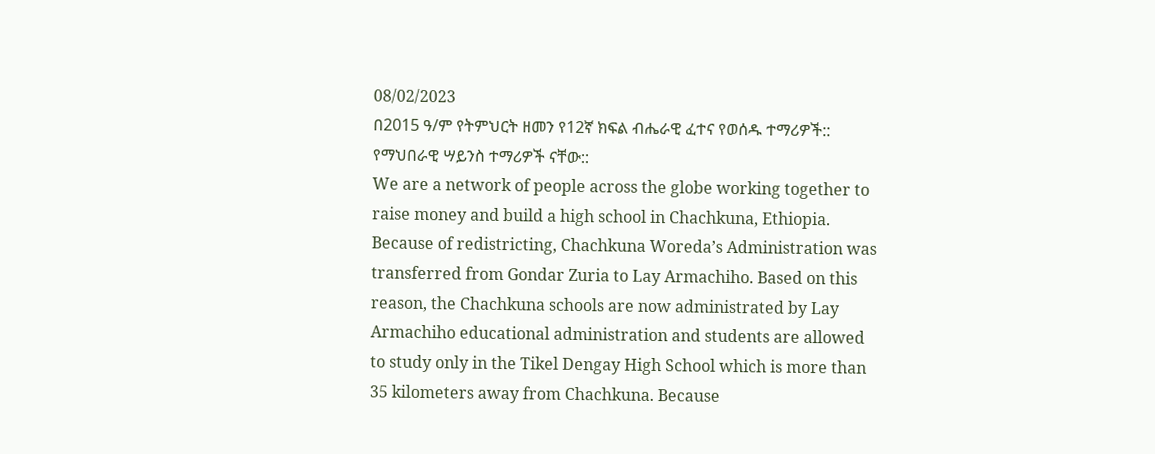08/02/2023
በ2015 ዓ/ም የትምህርት ዘመን የ12ኛ ክፍል ብሔራዊ ፈተና የወሰዱ ተማሪዎች:: የማህበራዊ ሣይንስ ተማሪዎች ናቸው::
We are a network of people across the globe working together to raise money and build a high school in Chachkuna, Ethiopia.
Because of redistricting, Chachkuna Woreda’s Administration was transferred from Gondar Zuria to Lay Armachiho. Based on this reason, the Chachkuna schools are now administrated by Lay Armachiho educational administration and students are allowed to study only in the Tikel Dengay High School which is more than 35 kilometers away from Chachkuna. Because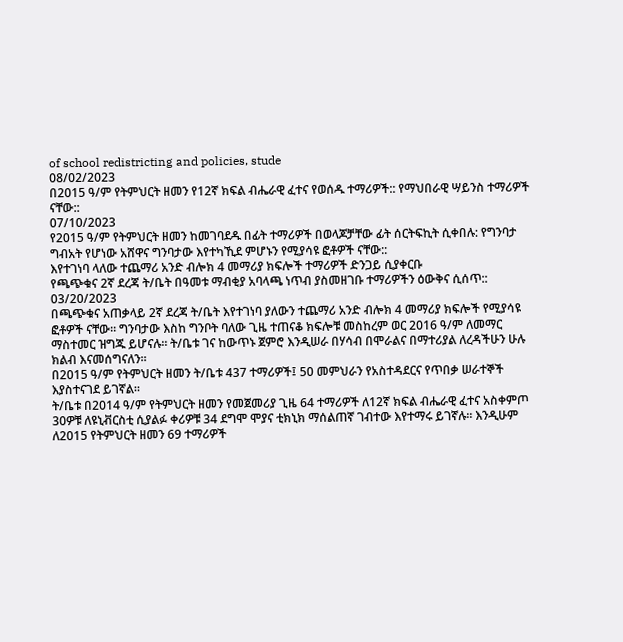of school redistricting and policies, stude
08/02/2023
በ2015 ዓ/ም የትምህርት ዘመን የ12ኛ ክፍል ብሔራዊ ፈተና የወሰዱ ተማሪዎች:: የማህበራዊ ሣይንስ ተማሪዎች ናቸው::
07/10/2023
የ2015 ዓ/ም የትምህርት ዘመን ከመገባደዱ በፊት ተማሪዎች በወላጆቻቸው ፊት ሰርትፍኪት ሲቀበሉ: የግንባታ ግብአት የሆነው አሸዋና ግንባታው እየተካኺደ ምሆኑን የሚያሳዩ ፎቶዎች ናቸው::
እየተገነባ ላለው ተጨማሪ አንድ ብሎክ 4 መማሪያ ክፍሎች ተማሪዎች ድንጋይ ሲያቀርቡ
የጫጭቁና 2ኛ ደረጃ ት/ቤት በዓመቱ ማብቂያ አባላጫ ነጥብ ያስመዘገቡ ተማሪዎችን ዕውቅና ሲሰጥ::
03/20/2023
በጫጭቁና አጠቃላይ 2ኛ ደረጃ ት/ቤት እየተገነባ ያለውን ተጨማሪ አንድ ብሎክ 4 መማሪያ ክፍሎች የሚያሳዩ ፎቶዎች ናቸው። ግንባታው እስከ ግንቦት ባለው ጊዜ ተጠናቆ ክፍሎቹ መስከረም ወር 2016 ዓ/ም ለመማር ማስተመር ዝግጁ ይሆናሉ። ት/ቤቱ ገና ከውጥኑ ጀምሮ እንዲሠራ በሃሳብ በሞራልና በማተሪያል ለረዳችሁን ሁሉ ክልብ እናመሰግናለን።
በ2015 ዓ/ም የትምህርት ዘመን ት/ቤቱ 437 ተማሪዎች፤ 50 መምህራን የአስተዳደርና የጥበቃ ሠራተኞች እያስተናገደ ይገኛል።
ት/ቤቱ በ2014 ዓ/ም የትምህርት ዘመን የመጀመሪያ ጊዜ 64 ተማሪዎች ለ12ኛ ክፍል ብሔራዊ ፈተና አስቀምጦ 30ዎቹ ለዩኒቭርስቲ ሲያልፉ ቀሪዎቹ 34 ደግሞ ሞያና ቲክኒክ ማሰልጠኛ ገብተው እየተማሩ ይገኛሉ። እንዲሁም ለ2015 የትምህርት ዘመን 69 ተማሪዎች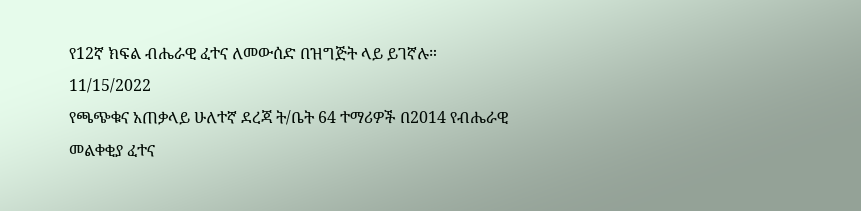የ12ኛ ክፍል ብሔራዊ ፈተና ለመውሰድ በዝግጅት ላይ ይገኛሉ።
11/15/2022
የጫጭቁና አጠቃላይ ሁለተኛ ደረጃ ት/ቤት 64 ተማሪዎች በ2014 የብሔራዊ መልቀቂያ ፈተና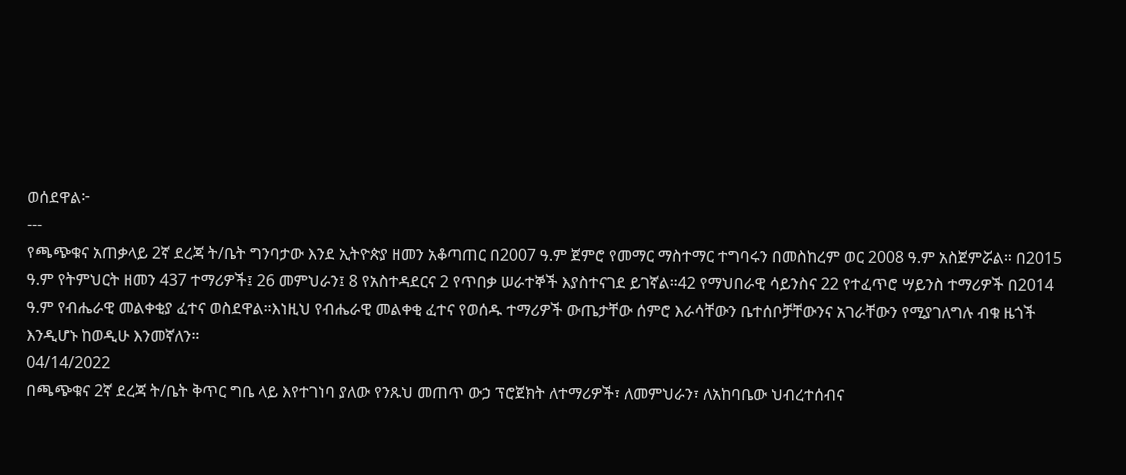ወሰደዋል፦
---
የጫጭቁና አጠቃላይ 2ኛ ደረጃ ት/ቤት ግንባታው እንደ ኢትዮጵያ ዘመን አቆጣጠር በ2007 ዓ.ም ጀምሮ የመማር ማስተማር ተግባሩን በመስከረም ወር 2008 ዓ.ም አስጀምሯል። በ2015 ዓ.ም የትምህርት ዘመን 437 ተማሪዎች፤ 26 መምህራን፤ 8 የአስተዳደርና 2 የጥበቃ ሠራተኞች እያስተናገደ ይገኛል።42 የማህበራዊ ሳይንስና 22 የተፈጥሮ ሣይንስ ተማሪዎች በ2014 ዓ.ም የብሔራዊ መልቀቂያ ፈተና ወስደዋል።እነዚህ የብሔራዊ መልቀቂ ፈተና የወሰዱ ተማሪዎች ውጤታቸው ሰምሮ እራሳቸውን ቤተሰቦቻቸውንና አገራቸውን የሚያገለግሉ ብቁ ዜጎች እንዲሆኑ ከወዲሁ እንመኛለን።
04/14/2022
በጫጭቁና 2ኛ ደረጃ ት/ቤት ቅጥር ግቤ ላይ እየተገነባ ያለው የንጹህ መጠጥ ውኃ ፕሮጀክት ለተማሪዎች፣ ለመምህራን፣ ለአከባቤው ህብረተሰብና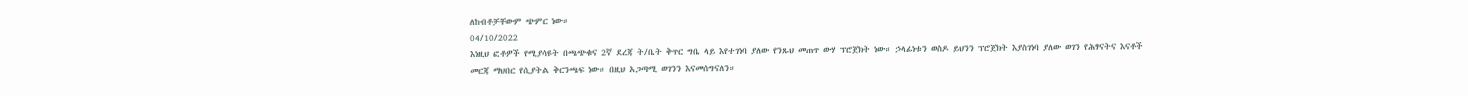ለከብቶቻቸውም ጭምር ነው።
04/10/2022
እነዚህ ፎቶዎች የሚያሳዩት በጫጭቁና 2ኛ ደረጃ ት/ቤት ቅጥር ግቤ ላይ እየተገነባ ያለው የንጹህ መጠጥ ውሃ ፕሮጀክት ነው። ኃላፊነቱን ወስዶ ይህንን ፕሮጀክት እያስገነባ ያለው ወገን የሕፃናትና እናቶች መርጃ ማህበር የሲያትል ቅርንጫፍ ነው። በዚህ አጋጣሚ ወገንን እናመሰግናለን።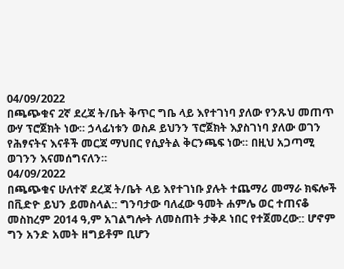04/09/2022
በጫጭቁና 2ኛ ደረጃ ት/ቤት ቅጥር ግቤ ላይ እየተገነባ ያለው የንጹህ መጠጥ ውሃ ፕሮጀክት ነው። ኃላፊነቱን ወስዶ ይህንን ፕሮጀክት እያስገነባ ያለው ወገን የሕፃናትና እናቶች መርጃ ማህበር የሲያትል ቅርንጫፍ ነው። በዚህ አጋጣሚ ወገንን እናመሰግናለን።
04/09/2022
በጫጭቁና ሁለተኛ ደረጃ ት/ቤት ላይ እየተገነቡ ያሉት ተጨማሪ መማራ ክፍሎች በቪድዮ ይህን ይመስላል:: ግንባታው ባለፈው ዓመት ሐምሌ ወር ተጠናቆ መስከረም 2014 ዓ,ም አገልግሎት ለመስጠት ታቅዶ ነበር የተጀመረው:: ሆኖም ግን አንድ አመት ዘግይቶም ቢሆን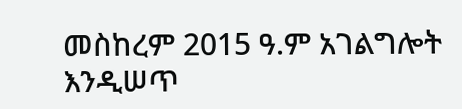መስከረም 2015 ዓ.ም አገልግሎት እንዲሠጥ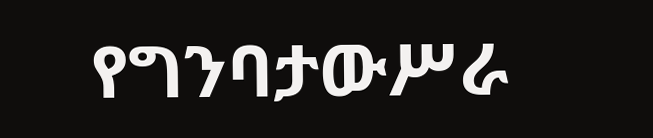የግንባታውሥራ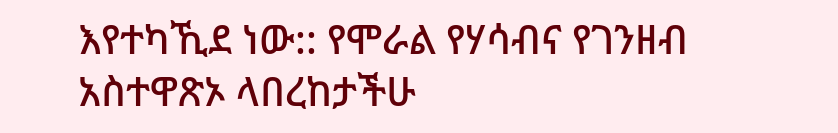እየተካኺደ ነው:: የሞራል የሃሳብና የገንዘብ አስተዋጽኦ ላበረከታችሁ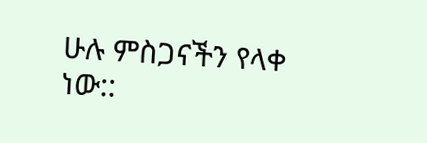ሁሉ ምስጋናችን የላቀ ነው::